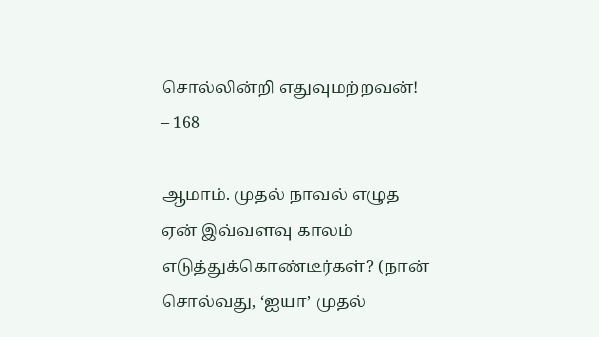சொல்லின்றி எதுவுமற்றவன்! – 168

ஆமாம். முதல் நாவல் எழுத ஏன் இவ்வளவு காலம் எடுத்துக்கொண்டீர்கள்? (நான் சொல்வது, ‘ஐயா’ முதல்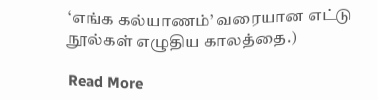‘எங்க கல்யாணம்’ வரையான எட்டு நூல்கள் எழுதிய காலத்தை.)

Read More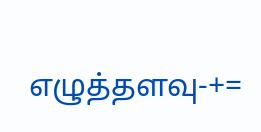எழுத்தளவு-+=